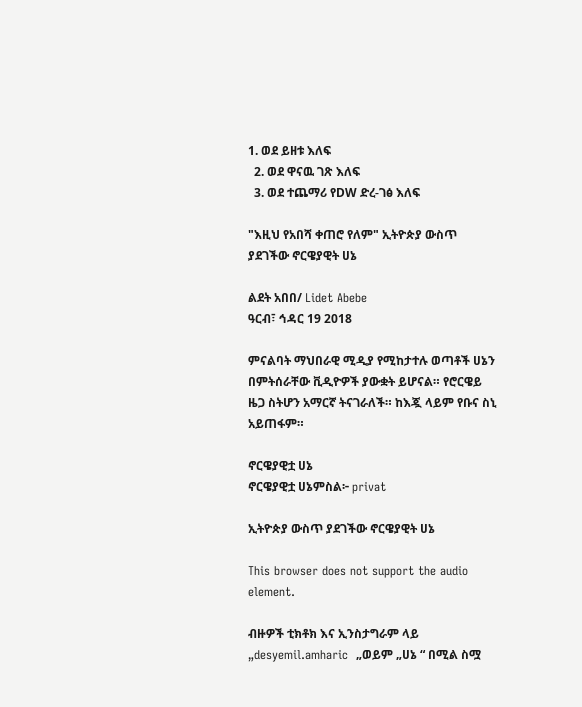1. ወደ ይዘቱ እለፍ
  2. ወደ ዋናዉ ገጽ እለፍ
  3. ወደ ተጨማሪ የDW ድረ-ገፅ እለፍ

"እዚህ የአበሻ ቀጠሮ የለም" ኢትዮጵያ ውስጥ ያደገችው ኖርዌያዊት ሀኔ

ልደት አበበ/ Lidet Abebe
ዓርብ፣ ኅዳር 19 2018

ምናልባት ማህበራዊ ሚዲያ የሚከታተሉ ወጣቶች ሀኔን በምትሰራቸው ቪዲዮዎች ያውቋት ይሆናል። የሮርዌይ ዜጋ ስትሆን አማርኛ ትናገራለች። ከእጇ ላይም የቡና ስኒ አይጠፋም።

ኖርዌያዊቷ ሀኔ
ኖርዌያዊቷ ሀኔምስል፦ privat

ኢትዮጵያ ውስጥ ያደገችው ኖርዌያዊት ሀኔ

This browser does not support the audio element.

ብዙዎች ቲክቶክ እና ኢንስታግራም ላይ „desyemil.amharic  „ወይም „ሀኔ “ በሚል ስሟ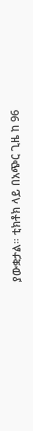ያውቋታል። ቲክቶክ ላይ በአጭር ጊዜ ከ 96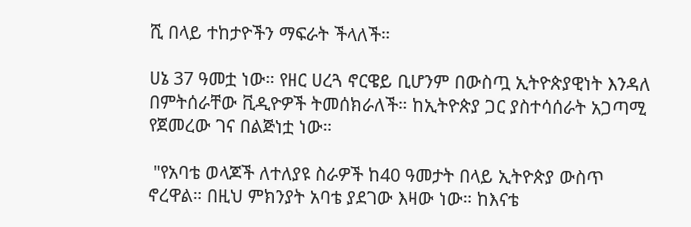ሺ በላይ ተከታዮችን ማፍራት ችላለች።

ሀኔ 37 ዓመቷ ነው። የዘር ሀረጓ ኖርዌይ ቢሆንም በውስጧ ኢትዮጵያዊነት እንዳለ በምትሰራቸው ቪዲዮዎች ትመሰክራለች። ከኢትዮጵያ ጋር ያስተሳሰራት አጋጣሚ የጀመረው ገና በልጅነቷ ነው።

 "የአባቴ ወላጆች ለተለያዩ ስራዎች ከ40 ዓመታት በላይ ኢትዮጵያ ውስጥ ኖረዋል። በዚህ ምክንያት አባቴ ያደገው እዛው ነው። ከእናቴ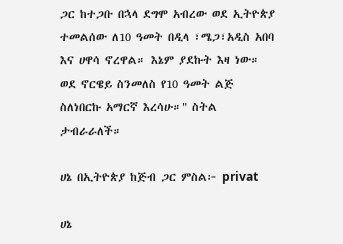ጋር ከተጋቡ በኋላ ደግሞ አብረው ወደ ኢትዮጵያ ተመልሰው ለ10 ዓመት በዲላ ፣ሜጋ፣አዲስ አበባ እና ሀዋሳ ኖረዋል። እኔም ያደኩት እዛ ነው። ወደ ኖርዌይ ስንመለስ የ10 ዓመት ልጅ ስለነበርኩ አማርኛ እረሳሁ።" ስትል ታብራራለች።

ሀኔ በኢትዮጵያ ከጅብ ጋር ምስል፦ privat

ሀኔ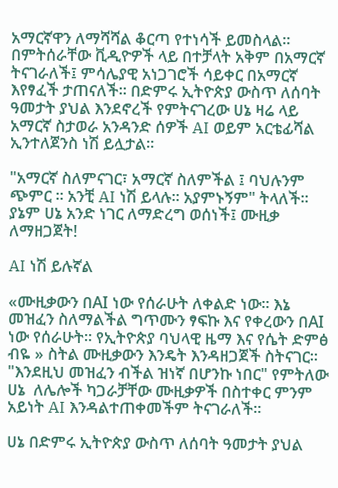አማርኛዋን ለማሻሻል ቆርጣ የተነሳች ይመስላል። በምትሰራቸው ቪዲዮዎች ላይ በተቻላት አቅም በአማርኛ ትናገራለች፤ ምሳሌያዊ አነጋገሮች ሳይቀር በአማርኛ እየፃፈች ታጠናለች። በድምሩ ኢትዮጵያ ውስጥ ለሰባት ዓመታት ያህል እንደኖረች የምትናገረው ሀኔ ዛሬ ላይ አማርኛ ስታወራ አንዳንድ ሰዎች AI ወይም አርቴፊሻል ኢንተለጀንስ ነሽ ይሏታል።

"አማርኛ ስለምናገር፣ አማርኛ ስለምችል ፤ ባህሉንም ጭምር ። አንቺ AI ነሽ ይላሉ። አያምኑኝም" ትላለች። ያኔም ሀኔ አንድ ነገር ለማድረግ ወሰነች፤ ሙዚቃ ለማዘጋጀት!

AI ነሽ ይሉኛል

«ሙዚቃውን በAI ነው የሰራሁት ለቀልድ ነው። እኔ መዝፈን ስለማልችል ግጥሙን ፃፍኩ እና የቀረውን በAI ነው የሰራሁት። የኢትዮጵያ ባህላዊ ዜማ እና የሴት ድምፅ ብዬ » ስትል ሙዚቃውን እንዴት እንዳዘጋጀች ስትናገር።
"እንደዚህ መዝፈን ብችል ዝነኛ በሆንኩ ነበር" የምትለው ሀኔ  ለሌሎች ካጋራቻቸው ሙዚቃዎች በስተቀር ምንም አይነት AI እንዳልተጠቀመችም ትናገራለች።

ሀኔ በድምሩ ኢትዮጵያ ውስጥ ለሰባት ዓመታት ያህል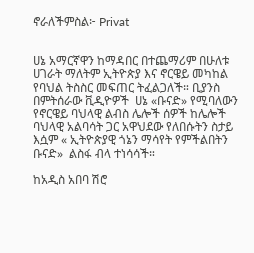ኖራለችምስል፦ Privat


ሀኔ አማርኛዋን ከማዳበር በተጨማሪም በሁለቱ ሀገራት ማለትም ኢትዮጵያ እና ኖርዌይ መካከል የባህል ትስስር መፍጠር ትፈልጋለች። ቢያንስ በምትሰራው ቪዲዮዎች  ሀኔ «ቡናድ» የሚባለውን የኖርዌይ ባህላዊ ልብስ ሌሎች ሰዎች ከሌሎች ባህላዊ አልባሳት ጋር አዋህደው የለበሱትን ስታይ እሷም « ኢትዮጵያዊ ጎኔን ማሳየት የምችልበትን ቡናድ»  ልስፋ ብላ ተነሳሳች።

ከአዲስ አበባ ሽሮ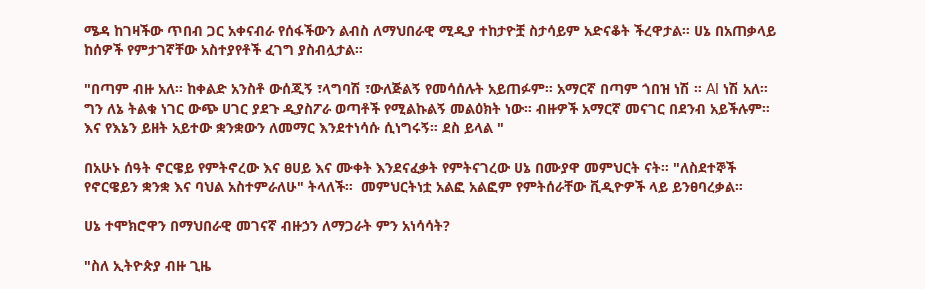ሜዳ ከገዛችው ጥበብ ጋር አቀናብራ የሰፋችውን ልብስ ለማህበራዊ ሚዲያ ተከታዮቿ ስታሳይም አድናቆት ችረዋታል። ሀኔ በአጠቃላይ ከሰዎች የምታገኛቸው አስተያየቶች ፈገግ ያስብሏታል።

"በጣም ብዙ አለ። ከቀልድ አንስቶ ውሰጂኝ ፣ላግባሽ ፣ውለጅልኝ የመሳሰሉት አይጠፉም። አማርኛ በጣም ጎበዝ ነሽ ። AI ነሽ አለ። ግን ለኔ ትልቁ ነገር ውጭ ሀገር ያደጉ ዲያስፖራ ወጣቶች የሚልኩልኝ መልዕክት ነው። ብዙዎች አማርኛ መናገር በደንብ አይችሉም። እና የእኔን ይዘት አይተው ቋንቋውን ለመማር እንደተነሳሱ ሲነግሩኝ። ደስ ይላል "

በአሁኑ ሰዓት ኖርዌይ የምትኖረው እና ፀሀይ እና ሙቀት እንደናፈቃት የምትናገረው ሀኔ በሙያዋ መምህርት ናት። "ለስደተኞች የኖርዌይን ቋንቋ እና ባህል አስተምራለሁ" ትላለች።  መምህርትነቷ አልፎ አልፎም የምትሰራቸው ቪዲዮዎች ላይ ይንፀባረቃል።

ሀኔ ተሞክሮዋን በማህበራዊ መገናኛ ብዙኃን ለማጋራት ምን አነሳሳት?

"ስለ ኢትዮጵያ ብዙ ጊዜ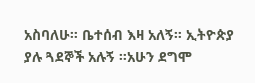አስባለሁ። ቤተሰብ እዛ አለኝ። ኢትዮጵያ ያሉ ጓደኞች አሉኝ ።አሁን ደግሞ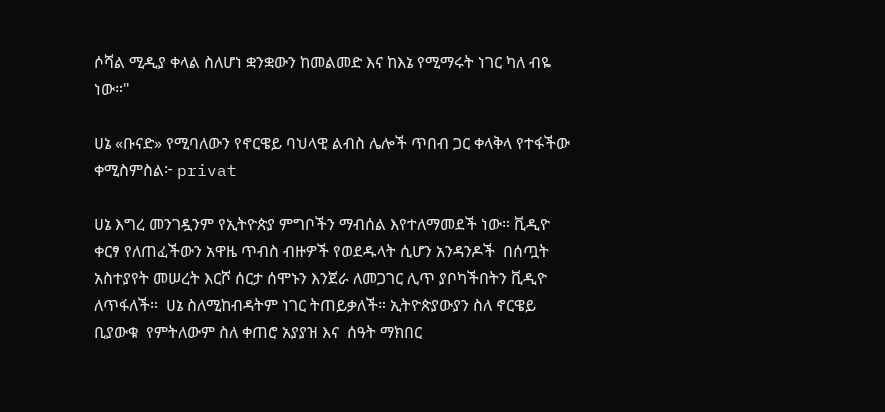ሶሻል ሚዲያ ቀላል ስለሆነ ቋንቋውን ከመልመድ እና ከእኔ የሚማሩት ነገር ካለ ብዬ ነው።"

ሀኔ «ቡናድ» የሚባለውን የኖርዌይ ባህላዊ ልብስ ሌሎች ጥበብ ጋር ቀላቅላ የተፋችው ቀሚስምስል፦ privat

ሀኔ እግረ መንገዷንም የኢትዮጵያ ምግቦችን ማብሰል እየተለማመደች ነው። ቪዲዮ ቀርፃ የለጠፈችውን አዋዜ ጥብስ ብዙዎች የወደዱላት ሲሆን አንዳንዶች  በሰጧት አስተያየት መሠረት እርሾ ሰርታ ሰሞኑን እንጀራ ለመጋገር ሊጥ ያቦካችበትን ቪዲዮ ለጥፋለች።  ሀኔ ስለሚከብዳትም ነገር ትጠይቃለች። ኢትዮጵያውያን ስለ ኖርዌይ ቢያውቁ  የምትለውም ስለ ቀጠሮ አያያዝ እና  ሰዓት ማክበር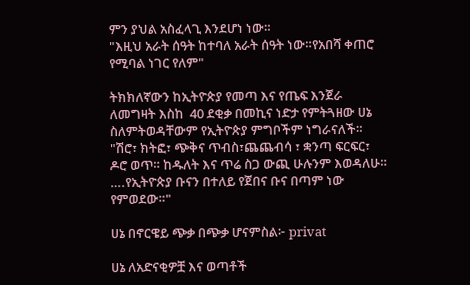ምን ያህል አስፈላጊ እንደሆነ ነው።
"እዚህ አራት ሰዓት ከተባለ አራት ሰዓት ነው።የአበሻ ቀጠሮ የሚባል ነገር የለም"

ትክክለኛውን ከኢትዮጵያ የመጣ እና የጤፍ እንጀራ ለመግዛት እስከ  40 ደቂቃ በመኪና ነድታ የምትጓዘው ሀኔ ስለምትወዳቸውም የኢትዮጵያ ምግቦችም ነግራናለች።  "ሽሮ፣ ክትፎ፣ ጭቅና ጥብስ፣ጨጨብሳ ፣ ቋንጣ ፍርፍር፣ ዶሮ ወጥ። ከዱለት እና ጥሬ ስጋ ውጪ ሁሉንም እወዳለሁ። ….የኢትዮጵያ ቡናን በተለይ የጀበና ቡና በጣም ነው የምወደው።"

ሀኔ በኖርዌይ ጭቃ በጭቃ ሆናምስል፦ privat

ሀኔ ለአድናቂዎቿ እና ወጣቶች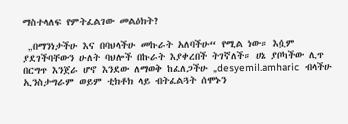ማስተላለፍ የምትፈልገው መልዕክት?

 „በማንነታችሁ እና በባህላችሁ መኩራት አለባችሁ“ የሚል ነው። እሷም ያደገችባቸውን ሁለት ባህሎች በኩራት እያቀረበች ትገኛለች። ሀኔ ያቦካችው ሊጥ በርግጥ እንጀራ ሆኖ እንደው ለማወቅ ከፈለጋችሁ „desyemil.amharic  ብላችሁ ኢንስታግራም ወይም ቲክቶክ ላይ ብትፈልጓት ሰሞኑን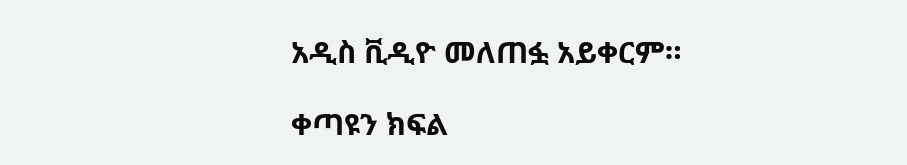አዲስ ቪዲዮ መለጠፏ አይቀርም።

ቀጣዩን ክፍል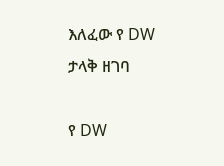እለፈው የ DW ታላቅ ዘገባ

የ DW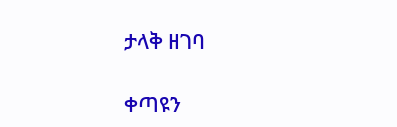ታላቅ ዘገባ

ቀጣዩን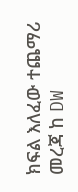ክፍል እለፈው ተጨማሪ መረጃ ከ DW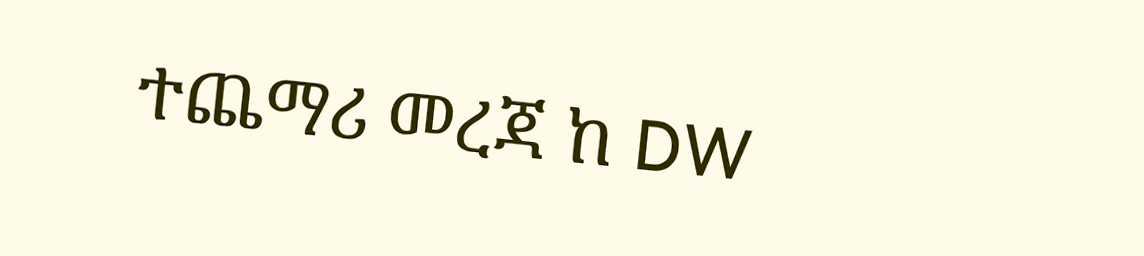ተጨማሪ መረጃ ከ DW